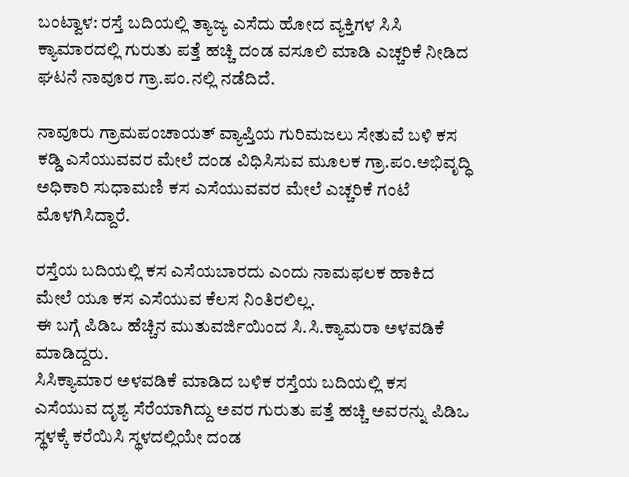ಬಂಟ್ವಾಳ: ರಸ್ತೆ ಬದಿಯಲ್ಲಿ ತ್ಯಾಜ್ಯ ಎಸೆದು ಹೋದ ವ್ಯಕ್ತಿಗಳ ಸಿಸಿ ಕ್ಯಾಮಾರದಲ್ಲಿ ಗುರುತು ಪತ್ತೆ ಹಚ್ಚಿ ದಂಡ ವಸೂಲಿ ಮಾಡಿ ಎಚ್ಚರಿಕೆ ನೀಡಿದ ಘಟನೆ ನಾವೂರ ಗ್ರಾ.ಪಂ.ನಲ್ಲಿ ನಡೆದಿದೆ.

ನಾವೂರು ಗ್ರಾಮಪಂಚಾಯತ್ ವ್ಯಾಪ್ತಿಯ ಗುರಿಮಜಲು ಸೇತುವೆ ಬಳಿ ಕಸ ಕಡ್ಡಿ ಎಸೆಯುವವರ ಮೇಲೆ ದಂಡ ವಿಧಿಸಿಸುವ ಮೂಲಕ ಗ್ರಾ.ಪಂ.ಅಭಿವೃದ್ಧಿ ಅಧಿಕಾರಿ ಸುಧಾಮಣಿ ಕಸ ಎಸೆಯುವವರ ಮೇಲೆ ಎಚ್ಚರಿಕೆ ಗಂಟೆ ಮೊಳಗಿಸಿದ್ದಾರೆ.

ರಸ್ತೆಯ ಬದಿಯಲ್ಲಿ ಕಸ ಎಸೆಯಬಾರದು ಎಂದು ನಾಮಫಲಕ ಹಾಕಿದ ಮೇಲೆ ಯೂ ಕಸ ಎಸೆಯುವ ಕೆಲಸ ನಿಂತಿರಲಿಲ್ಲ.
ಈ ಬಗ್ಗೆ ಪಿಡಿಒ ಹೆಚ್ಚಿನ ಮುತುವರ್ಜಿಯಿಂದ ಸಿ.ಸಿ.ಕ್ಯಾಮರಾ ಅಳವಡಿಕೆ ಮಾಡಿದ್ದರು.
ಸಿಸಿಕ್ಯಾಮಾರ ಅಳವಡಿಕೆ ಮಾಡಿದ ಬಳಿಕ ರಸ್ತೆಯ ಬದಿಯಲ್ಲಿ ಕಸ ಎಸೆಯುವ ದೃಶ್ಯ ಸೆರೆಯಾಗಿದ್ದು ಅವರ ಗುರುತು ಪತ್ತೆ ಹಚ್ಚಿ ಅವರನ್ನು ಪಿಡಿಒ ಸ್ಥಳಕ್ಕೆ ಕರೆಯಿಸಿ ಸ್ಥಳದಲ್ಲಿಯೇ ದಂಡ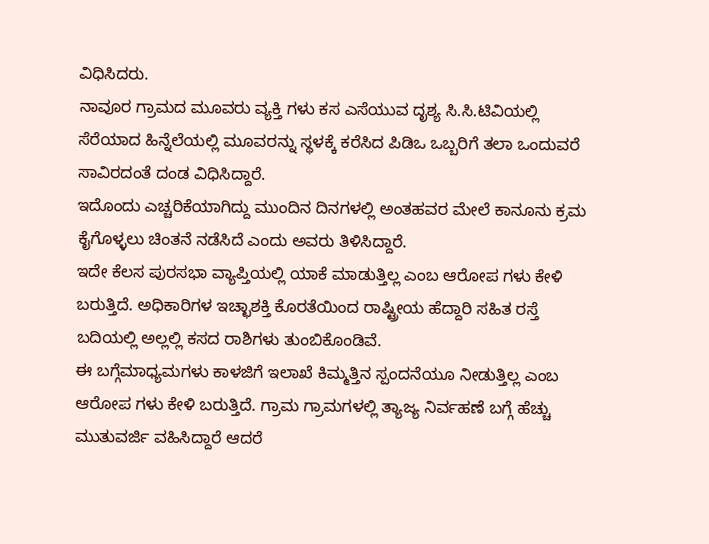ವಿಧಿಸಿದರು.
ನಾವೂರ ಗ್ರಾಮದ ಮೂವರು ವ್ಯಕ್ತಿ ಗಳು ಕಸ ಎಸೆಯುವ ದೃಶ್ಯ ಸಿ.ಸಿ.ಟಿವಿಯಲ್ಲಿ ಸೆರೆಯಾದ ಹಿನ್ನೆಲೆಯಲ್ಲಿ ಮೂವರನ್ನು ಸ್ಥಳಕ್ಕೆ ಕರೆಸಿದ ಪಿಡಿಒ ಒಬ್ಬರಿಗೆ ತಲಾ ಒಂದುವರೆ ಸಾವಿರದಂತೆ ದಂಡ ವಿಧಿಸಿದ್ದಾರೆ.
ಇದೊಂದು ಎಚ್ಚರಿಕೆಯಾಗಿದ್ದು ಮುಂದಿನ ದಿನಗಳಲ್ಲಿ ಅಂತಹವರ ಮೇಲೆ ಕಾನೂನು ಕ್ರಮ ಕೈಗೊಳ್ಳಲು ಚಿಂತನೆ ನಡೆಸಿದೆ ಎಂದು ಅವರು ತಿಳಿಸಿದ್ದಾರೆ.
ಇದೇ ಕೆಲಸ ಪುರಸಭಾ ವ್ಯಾಪ್ತಿಯಲ್ಲಿ ಯಾಕೆ ಮಾಡುತ್ತಿಲ್ಲ ಎಂಬ ಆರೋಪ ಗಳು ಕೇಳಿ ಬರುತ್ತಿದೆ. ಅಧಿಕಾರಿಗಳ ಇಚ್ಛಾಶಕ್ತಿ ಕೊರತೆಯಿಂದ ರಾಷ್ಟ್ರೀಯ ಹೆದ್ದಾರಿ ಸಹಿತ ರಸ್ತೆ ಬದಿಯಲ್ಲಿ ಅಲ್ಲಲ್ಲಿ ಕಸದ ರಾಶಿಗಳು ತುಂಬಿಕೊಂಡಿವೆ.
ಈ ಬಗ್ಗೆಮಾಧ್ಯಮಗಳು ಕಾಳಜಿಗೆ ಇಲಾಖೆ ಕಿಮ್ಮತ್ತಿನ ಸ್ಪಂದನೆಯೂ ನೀಡುತ್ತಿಲ್ಲ ಎಂಬ ಆರೋಪ ಗಳು ಕೇಳಿ ಬರುತ್ತಿದೆ. ಗ್ರಾಮ ಗ್ರಾಮಗಳಲ್ಲಿ ತ್ಯಾಜ್ಯ ನಿರ್ವಹಣೆ ಬಗ್ಗೆ ಹೆಚ್ಚು ಮುತುವರ್ಜಿ ವಹಿಸಿದ್ದಾರೆ ಆದರೆ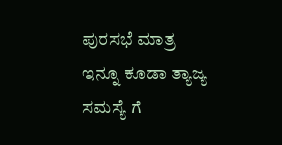ಪುರಸಭೆ ಮಾತ್ರ ಇನ್ನೂ ಕೂಡಾ ತ್ಯಾಜ್ಯ ಸಮಸ್ಯೆ ಗೆ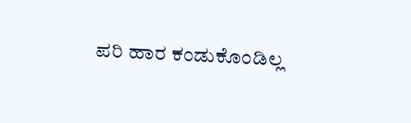ಪರಿ ಹಾರ ಕಂಡುಕೊಂಡಿಲ್ಲ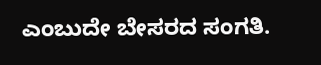ಎಂಬುದೇ ಬೇಸರದ ಸಂಗತಿ.